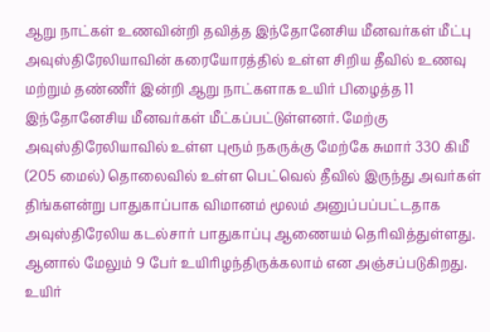ஆறு நாட்கள் உணவின்றி தவித்த இந்தோனேசிய மீனவர்கள் மீட்பு
அவுஸ்திரேலியாவின் கரையோரத்தில் உள்ள சிறிய தீவில் உணவு மற்றும் தண்ணீர் இன்றி ஆறு நாட்களாக உயிர் பிழைத்த 11 இந்தோனேசிய மீனவர்கள் மீட்கப்பட்டுள்ளனர். மேற்கு அவுஸ்திரேலியாவில் உள்ள புரூம் நகருக்கு மேற்கே சுமார் 330 கிமீ (205 மைல்) தொலைவில் உள்ள பெட்வெல் தீவில் இருந்து அவர்கள் திங்களன்று பாதுகாப்பாக விமானம் மூலம் அனுப்பப்பட்டதாக அவுஸ்திரேலிய கடல்சார் பாதுகாப்பு ஆணையம் தெரிவித்துள்ளது. ஆனால் மேலும் 9 பேர் உயிரிழந்திருக்கலாம் என அஞ்சப்படுகிறது. உயிர்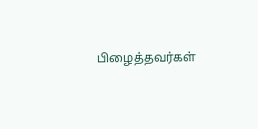பிழைத்தவர்கள்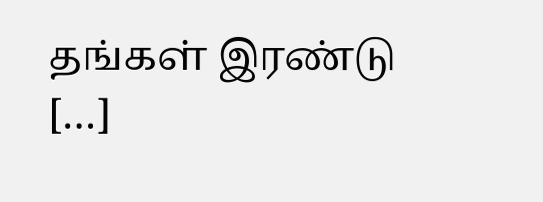தங்கள் இரண்டு […]